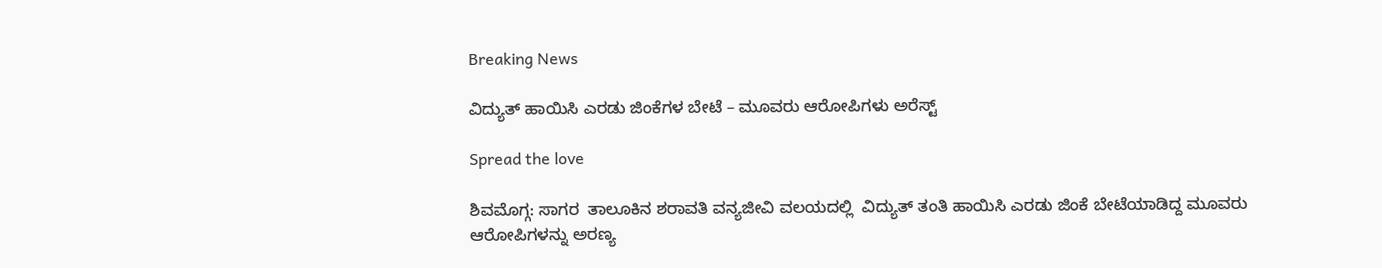Breaking News

ವಿದ್ಯುತ್‌ ಹಾಯಿಸಿ ಎರಡು ಜಿಂಕೆಗಳ ಬೇಟೆ – ಮೂವರು ಆರೋಪಿಗಳು ಅರೆಸ್ಟ್‌

Spread the love

ಶಿವಮೊಗ್ಗ: ಸಾಗರ  ತಾಲೂಕಿನ ಶರಾವತಿ ವನ್ಯಜೀವಿ ವಲಯದಲ್ಲಿ  ವಿದ್ಯುತ್‌ ತಂತಿ ಹಾಯಿಸಿ ಎರಡು ಜಿಂಕೆ ಬೇಟೆಯಾಡಿದ್ದ ಮೂವರು ಆರೋಪಿಗಳನ್ನು ಅರಣ್ಯ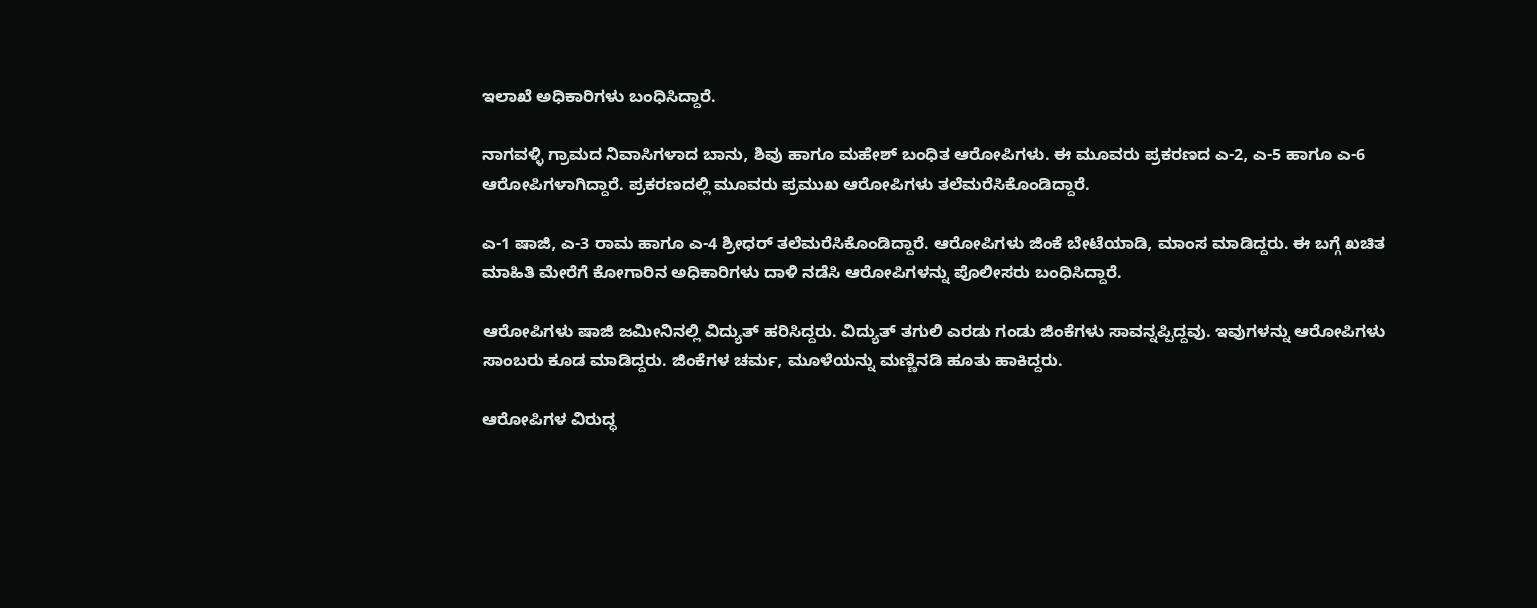ಇಲಾಖೆ ಅಧಿಕಾರಿಗಳು ಬಂಧಿಸಿದ್ದಾರೆ.

ನಾಗವಳ್ಳಿ ಗ್ರಾಮದ ನಿವಾಸಿಗಳಾದ ಬಾನು, ಶಿವು ಹಾಗೂ ಮಹೇಶ್ ಬಂಧಿತ ಆರೋಪಿಗಳು. ಈ ಮೂವರು ಪ್ರಕರಣದ ಎ-2, ಎ-5 ಹಾಗೂ ಎ-6 ಆರೋಪಿಗಳಾಗಿದ್ದಾರೆ. ಪ್ರಕರಣದಲ್ಲಿ ಮೂವರು ಪ್ರಮುಖ ಆರೋಪಿಗಳು ತಲೆಮರೆಸಿಕೊಂಡಿದ್ದಾರೆ.

ಎ-1 ಷಾಜಿ, ಎ-3 ರಾಮ ಹಾಗೂ ಎ-4 ಶ್ರೀಧರ್ ತಲೆಮರೆಸಿಕೊಂಡಿದ್ದಾರೆ. ಆರೋಪಿಗಳು ಜಿಂಕೆ ಬೇಟೆಯಾಡಿ, ಮಾಂಸ ಮಾಡಿದ್ದರು. ಈ ಬಗ್ಗೆ ಖಚಿತ ಮಾಹಿತಿ ಮೇರೆಗೆ ಕೋಗಾರಿನ ಅಧಿಕಾರಿಗಳು ದಾಳಿ ನಡೆಸಿ ಆರೋಪಿಗಳನ್ನು ಪೊಲೀಸರು ಬಂಧಿಸಿದ್ದಾರೆ.

ಆರೋಪಿಗಳು ಷಾಜಿ ಜಮೀನಿನಲ್ಲಿ ವಿದ್ಯುತ್ ಹರಿಸಿದ್ದರು. ವಿದ್ಯುತ್‌ ತಗುಲಿ ಎರಡು ಗಂಡು ಜಿಂಕೆಗಳು ಸಾವನ್ನಪ್ಪಿದ್ದವು. ಇವುಗಳನ್ನು ಆರೋಪಿಗಳು ಸಾಂಬರು ಕೂಡ ಮಾಡಿದ್ದರು. ಜಿಂಕೆಗಳ ಚರ್ಮ, ಮೂಳೆಯನ್ನು ಮಣ್ಣಿನಡಿ ಹೂತು ಹಾಕಿದ್ದರು.

ಆರೋಪಿಗಳ ವಿರುದ್ಧ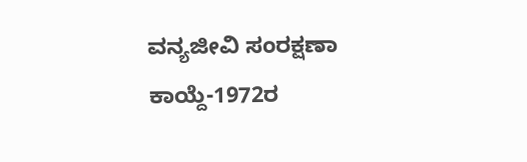ವನ್ಯಜೀವಿ ಸಂರಕ್ಷಣಾ ಕಾಯ್ದೆ-1972ರ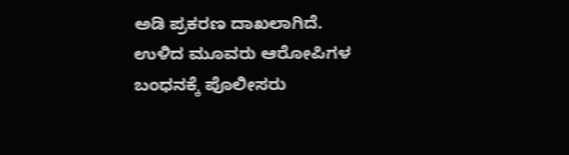ಅಡಿ ಪ್ರಕರಣ ದಾಖಲಾಗಿದೆ. ಉಳಿದ ಮೂವರು ಆರೋಪಿಗಳ ಬಂಧನಕ್ಕೆ ಪೊಲೀಸರು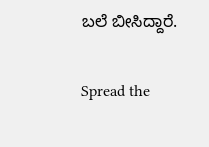ಬಲೆ ಬೀಸಿದ್ದಾರೆ.


Spread the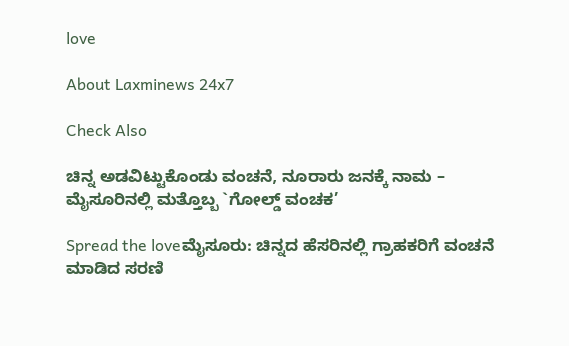love

About Laxminews 24x7

Check Also

ಚಿನ್ನ ಅಡವಿಟ್ಟುಕೊಂಡು ವಂಚನೆ, ನೂರಾರು ಜನಕ್ಕೆ ನಾಮ – ಮೈಸೂರಿನಲ್ಲಿ ಮತ್ತೊಬ್ಬ `ಗೋಲ್ಡ್ ವಂಚಕ’

Spread the loveಮೈಸೂರು: ಚಿನ್ನದ ಹೆಸರಿನಲ್ಲಿ ಗ್ರಾಹಕರಿಗೆ ವಂಚನೆ ಮಾಡಿದ ಸರಣಿ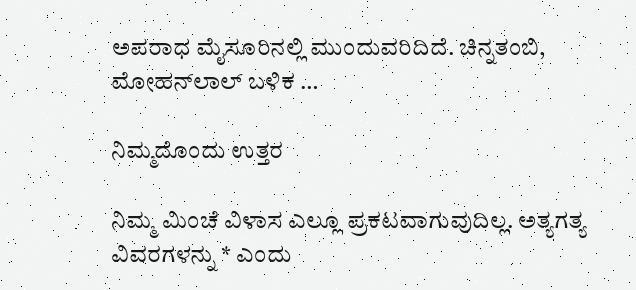ಅಪರಾಧ ಮೈಸೂರಿನಲ್ಲಿ ಮುಂದುವರಿದಿದೆ. ಚಿನ್ನತಂಬಿ, ಮೋಹನ್‌ಲಾಲ್ ಬಳಿಕ …

ನಿಮ್ಮದೊಂದು ಉತ್ತರ

ನಿಮ್ಮ ಮಿಂಚೆ ವಿಳಾಸ ಎಲ್ಲೂ ಪ್ರಕಟವಾಗುವುದಿಲ್ಲ. ಅತ್ಯಗತ್ಯ ವಿವರಗಳನ್ನು * ಎಂದು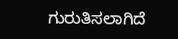ಗುರುತಿಸಲಾಗಿದೆ